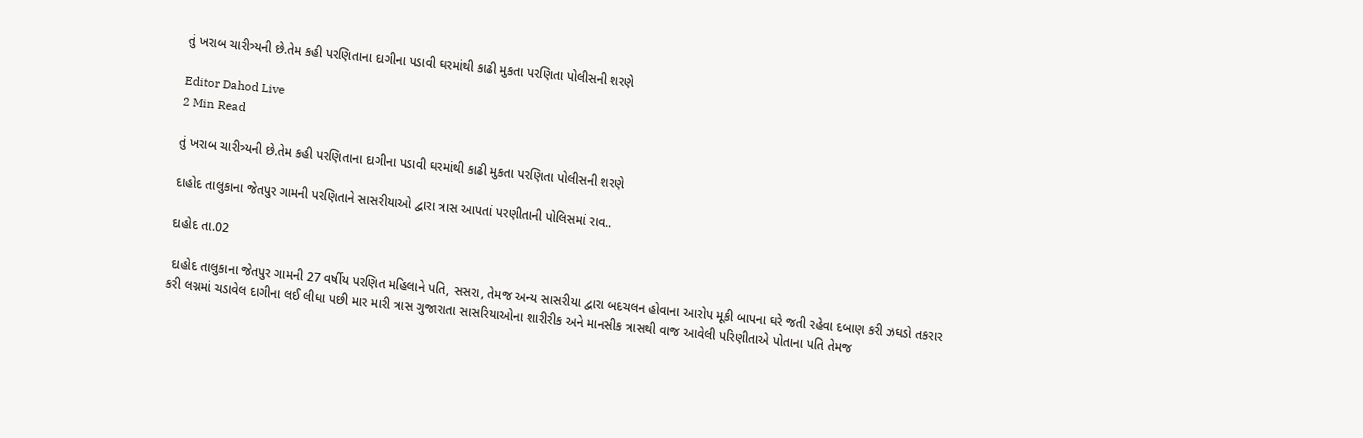તું ખરાબ ચારીત્ર્યની છે.તેમ કહી પરણિતાના દાગીના પડાવી ઘરમાંથી કાઢી મુકતા પરણિતા પોલીસની શરણે

Editor Dahod Live
2 Min Read

તું ખરાબ ચારીત્ર્યની છે.તેમ કહી પરણિતાના દાગીના પડાવી ઘરમાંથી કાઢી મુકતા પરણિતા પોલીસની શરણે

દાહોદ તાલુકાના જેતપુર ગામની પરણિતાને સાસરીયાઓ દ્વારા ત્રાસ આપતાં પરણીતાની પોલિસમાં રાવ..

દાહોદ તા.02

 દાહોદ તાલુકાના જેતપુર ગામની 27 વર્ષીય પરણિત મહિલાને પતિ, સસરા, તેમજ અન્ય સાસરીયા દ્વારા બદચલન હોવાના આરોપ મૂકી બાપના ઘરે જતી રહેવા દબાણ કરી ઝઘડો તકરાર કરી લગ્નમાં ચડાવેલ દાગીના લઈ લીધા પછી માર મારી ત્રાસ ગુજારાતા સાસરિયાઓના શારીરીક અને માનસીક ત્રાસથી વાજ આવેલી પરિણીતાએ પોતાના પતિ તેમજ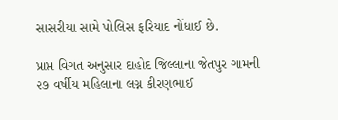સાસરીયા સામે પોલિસ ફરિયાદ નોંધાઈ છે.

પ્રાપ્ત વિગત અનુસાર દાહોદ જિલ્લાના જેતપુર ગામની ૨૭ વર્ષીય મહિલાના લગ્ન કીરણભાઈ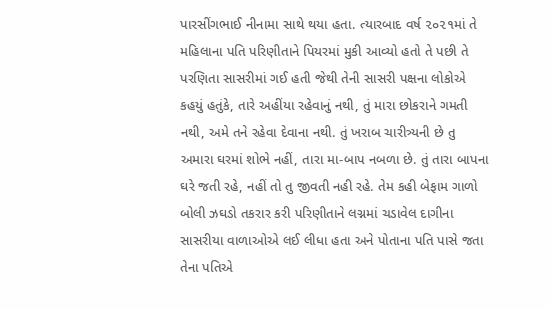પારસીંગભાઈ નીનામા સાથે થયા હતા. ત્યારબાદ વર્ષ ૨૦૨૧માં તે મહિલાના પતિ પરિણીતાને પિયરમાં મુકી આવ્યો હતો તે પછી તે પરણિતા સાસરીમાં ગઈ હતી જેથી તેની સાસરી પક્ષના લોકોએ કહયું હતુંકે, તારે અહીંયા રહેવાનું નથી, તું મારા છોકરાને ગમતી નથી, અમે તને રહેવા દેવાના નથી. તું ખરાબ ચારીત્ર્યની છે તુ અમારા ઘરમાં શોભે નહીં, તારા મા-બાપ નબળા છે. તું તારા બાપના ઘરે જતી રહે, નહીં તો તુ જીવતી નહી રહે. તેમ કહી બેફામ ગાળો બોલી ઝઘડો તકરાર કરી પરિણીતાને લગ્નમાં ચડાવેલ દાગીના સાસરીયા વાળાઓએ લઈ લીધા હતા અને પોતાના પતિ પાસે જતા તેના પતિએ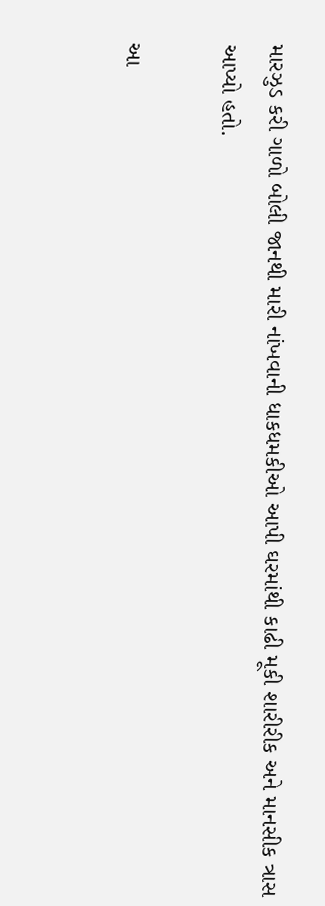મારઝુડ કરી ગાળો બોલી જાનથી મારી નાંખવાની ધાકધમકીઓ આપી ઘરમાંથી કાઢી મૂકી શારીરીક અને માનસીક ત્રાસ આપ્યો હતો.

આ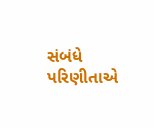સંબંધે પરિણીતાએ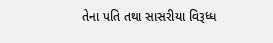તેના પતિ તથા સાસરીયા વિરૂધ્ધ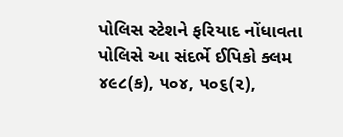પોલિસ સ્ટેશને ફરિયાદ નોંધાવતા પોલિસે આ સંદર્ભે ઈપિકો ક્લમ ૪૯૮(ક), ૫૦૪, ૫૦૬(૨),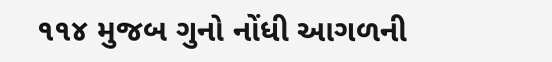૧૧૪ મુજબ ગુનો નોંધી આગળની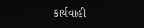કાર્યવાહી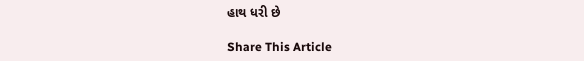હાથ ધરી છે

Share This Article